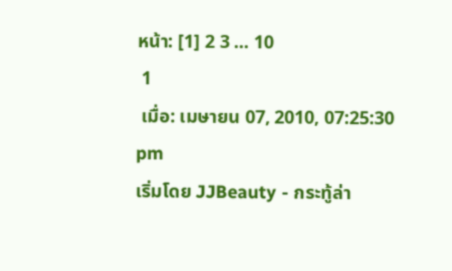หน้า: [1] 2 3 ... 10
 1
 เมื่อ: เมษายน 07, 2010, 07:25:30 pm
เริ่มโดย JJBeauty - กระทู้ล่า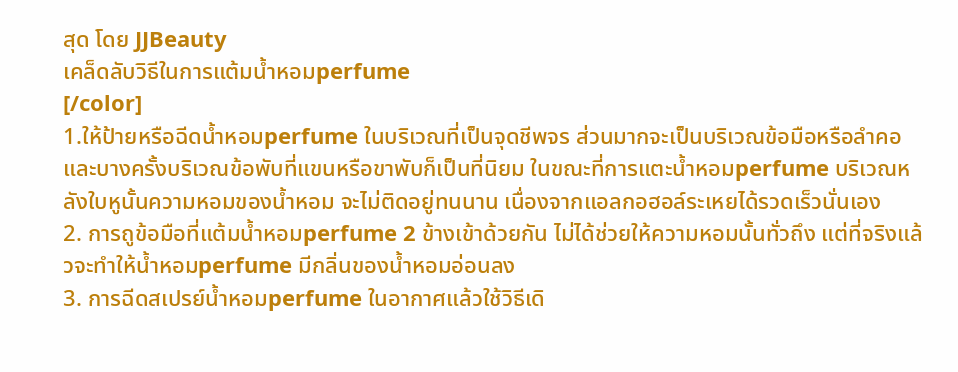สุด โดย JJBeauty
เคล็ดลับวิธีในการแต้มนํ้าหอมperfume
[/color]
1.ให้ป้ายหรือฉีดนํ้าหอมperfume ในบริเวณที่เป็นจุดชีพจร ส่วนมากจะเป็นบริเวณข้อมือหรือลำคอ และบางครั้งบริเวณข้อพับที่แขนหรือขาพับก็เป็นที่นิยม ในขณะที่การแตะนํ้าหอมperfume บริเวณหลังใบหูนั้นความหอมของนํ้าหอม จะไม่ติดอยู่ทนนาน เนื่องจากแอลกอฮอล์ระเหยได้รวดเร็วนั่นเอง
2. การถูข้อมือที่แต้มนํ้าหอมperfume 2 ข้างเข้าด้วยกัน ไม่ได้ช่วยให้ความหอมนั้นทั่วถึง แต่ที่จริงแล้วจะทำให้นํ้าหอมperfume มีกลิ่นของนํ้าหอมอ่อนลง
3. การฉีดสเปรย์นํ้าหอมperfume ในอากาศแล้วใช้วิธีเดิ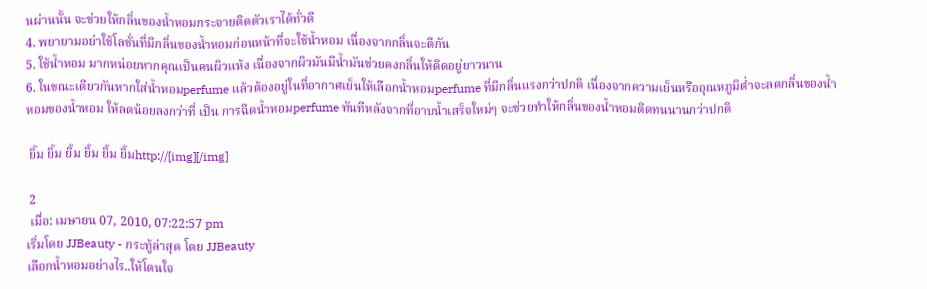นผ่านนั้น จะช่วยให้กลิ่นของนํ้าหอมกระจายติดตัวเราได้ทั่วดี
4. พยายามอย่าใช้โลชั่นที่มีกลิ่นของนํ้าหอมก่อนหน้าที่จะใช้นํ้าหอม เนื่องจากกลิ่นจะตีกัน
5. ใช้นํ้าหอม มากหน่อยหากคุณเป็นคนผิวแห้ง เนื่องจากผิวมันมีน้ำมันช่วยคงกลิ่นให้ติดอยู่ยาวนาน
6. ในขณะเดียวกันหากใส่นํ้าหอมperfume แล้วต้องอยู่ในที่อากาศเย็นให้เลือกนํ้าหอมperfume ที่มีกลิ่นแรงกว่าปกติ เนื่องจากความเย็นหรืออุณหภูมิต่ำจะลดกลิ่นของนํ้าหอมของนํ้าหอม ให้ลดน้อยลงกว่าที่ เป็น การฉีดนํ้าหอมperfume ทันทีหลังจากที่อาบน้ำเสร็จใหม่ๆ จะช่วยทำให้กลิ่นของนํ้าหอมติดทนนานกว่าปกติ

 ยิ้ม ยิ้ม ยิ้ม ยิ้ม ยิ้ม ยิ้มhttp://[img][/img]

 2
 เมื่อ: เมษายน 07, 2010, 07:22:57 pm
เริ่มโดย JJBeauty - กระทู้ล่าสุด โดย JJBeauty
เลือกนํ้าหอมอย่างไร..ให้โดนใจ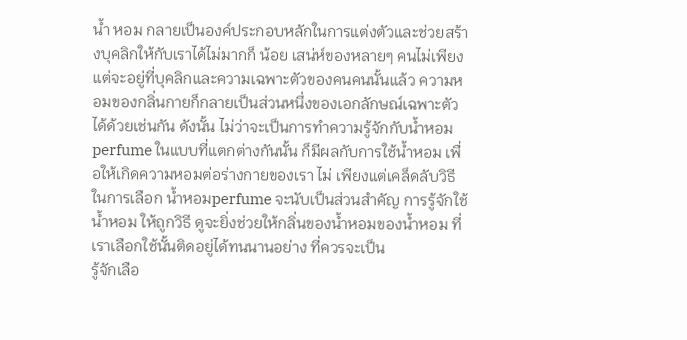น้ำ หอม กลายเป็นองค์ประกอบหลักในการแต่งตัวและช่วยสร้างบุคลิกให้กับเราได้ไม่มากก็ น้อย เสน่ห์ของหลายๆ คนไม่เพียงแต่จะอยู่ที่บุคลิกและความเฉพาะตัวของคนคนนั้นแล้ว ความหอมของกลิ่นกายก็กลายเป็นส่วนหนึ่งของเอกลักษณ์เฉพาะตัวได้ด้วยเช่นกัน ดังนั้น ไม่ว่าจะเป็นการทำความรู้จักกับนํ้าหอมperfume ในแบบที่แตกต่างกันนั้น ก็มีผลกับการใช้นํ้าหอม เพื่อให้เกิดความหอมต่อร่างกายของเรา ไม่ เพียงแต่เคล็ดลับวิธีในการเลือก นํ้าหอมperfume จะนับเป็นส่วนสำคัญ การรู้จักใช้นํ้าหอม ให้ถูกวิธี ดูจะยิ่งช่วยให้กลิ่นของนํ้าหอมของนํ้าหอม ที่เราเลือกใช้นั้นติดอยู่ได้ทนนานอย่าง ที่ควรจะเป็น
รู้จักเลือ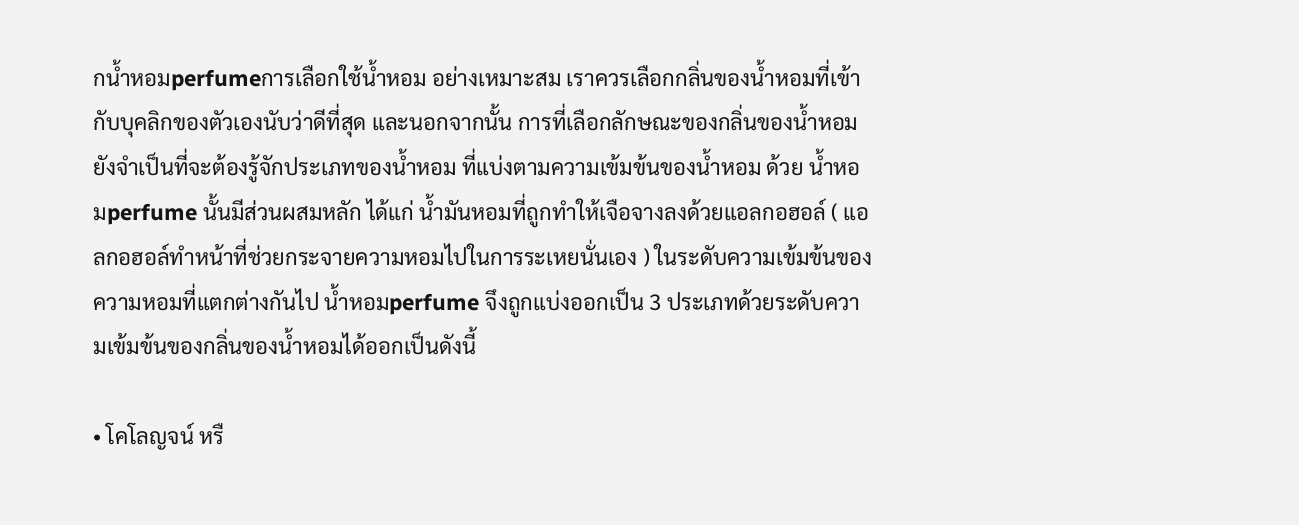กนํ้าหอมperfumeการเลือกใช้นํ้าหอม อย่างเหมาะสม เราควรเลือกกลิ่นของนํ้าหอมที่เข้ากับบุคลิกของตัวเองนับว่าดีที่สุด และนอกจากนั้น การที่เลือกลักษณะของกลิ่นของนํ้าหอมยังจำเป็นที่จะต้องรู้จักประเภทของนํ้าหอม ที่แบ่งตามความเข้มข้นของนํ้าหอม ด้วย นํ้าหอมperfume นั้นมีส่วนผสมหลัก ได้แก่ น้ำมันหอมที่ถูกทำให้เจือจางลงด้วยแอลกอฮอล์ ( แอลกอฮอล์ทำหน้าที่ช่วยกระจายความหอมไปในการระเหยนั่นเอง ) ในระดับความเข้มข้นของความหอมที่แตกต่างกันไป นํ้าหอมperfume จึงถูกแบ่งออกเป็น 3 ประเภทด้วยระดับความเข้มข้นของกลิ่นของนํ้าหอมได้ออกเป็นดังนี้

• โคโลญจน์ หรื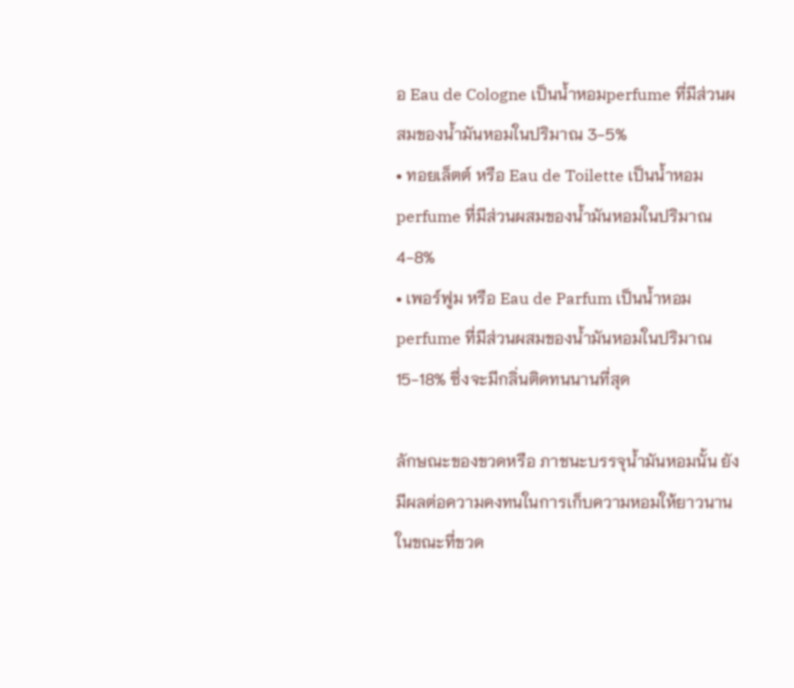อ Eau de Cologne เป็นนํ้าหอมperfume ที่มีส่วนผสมของน้ำมันหอมในปริมาณ 3-5%
• ทอยเล็ตต์ หรือ Eau de Toilette เป็นนํ้าหอมperfume ที่มีส่วนผสมของน้ำมันหอมในปริมาณ 4-8%
• เพอร์ฟูม หรือ Eau de Parfum เป็นนํ้าหอมperfume ที่มีส่วนผสมของน้ำมันหอมในปริมาณ 15-18% ซึ่งจะมีกลิ่นติดทนนานที่สุด

ลักษณะของขวดหรือ ภาชนะบรรจุน้ำมันหอมนั้น ยังมีผลต่อความคงทนในการเก็บความหอมให้ยาวนาน ในขณะที่ขวด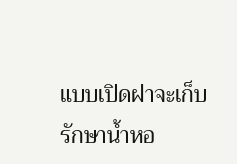แบบเปิดฝาจะเก็บรักษานํ้าหอ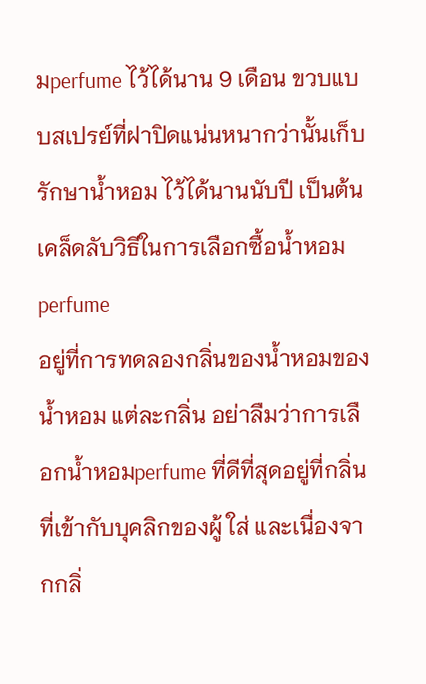มperfume ไว้ได้นาน 9 เดือน ขวบแบบสเปรย์ที่ฝาปิดแน่นหนากว่านั้นเก็บรักษานํ้าหอม ไว้ได้นานนับปี เป็นต้น
เคล็ดลับวิธีในการเลือกซื้อนํ้าหอมperfume
อยู่ที่การทดลองกลิ่นของนํ้าหอมของนํ้าหอม แต่ละกลิ่น อย่าลืมว่าการเลือกนํ้าหอมperfume ที่ดีที่สุดอยู่ที่กลิ่นที่เข้ากับบุคลิกของผู้ ใส่ และเนื่องจากกลิ่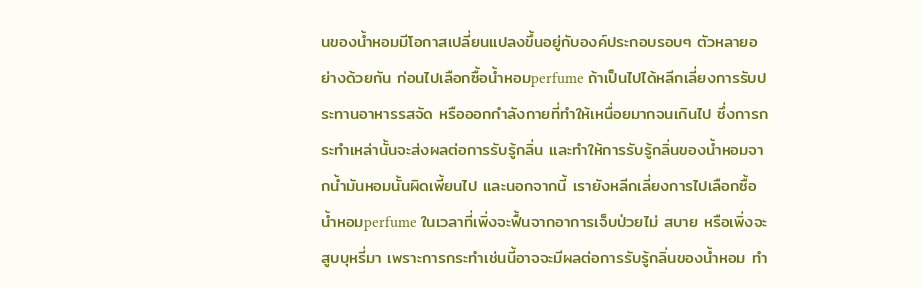นของนํ้าหอมมีโอกาสเปลี่ยนแปลงขึ้นอยู่กับองค์ประกอบรอบๆ ตัวหลายอย่างด้วยกัน ก่อนไปเลือกซื้อนํ้าหอมperfume ถ้าเป็นไปได้หลีกเลี่ยงการรับประทานอาหารรสจัด หรือออกกำลังกายที่ทำให้เหนื่อยมากจนเกินไป ซึ่งการกระทำเหล่านั้นจะส่งผลต่อการรับรู้กลิ่น และทำให้การรับรู้กลิ่นของนํ้าหอมจากน้ำมันหอมนั้นผิดเพี้ยนไป และนอกจากนี้ เรายังหลีกเลี่ยงการไปเลือกซื้อนํ้าหอมperfume ในเวลาที่เพิ่งจะฟื้นจากอาการเจ็บป่วยไม่ สบาย หรือเพิ่งจะสูบบุหรี่มา เพราะการกระทำเช่นนี้อาจจะมีผลต่อการรับรู้กลิ่นของนํ้าหอม ทำ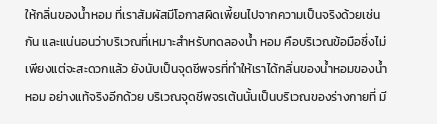ให้กลิ่นของนํ้าหอม ที่เราสัมผัสมีโอกาสผิดเพี้ยนไปจากความเป็นจริงด้วยเช่นกัน และแน่นอนว่าบริเวณที่เหมาะสำหรับทดลองน้ำ หอม คือบริเวณข้อมือซึ่งไม่เพียงแต่จะสะดวกแล้ว ยังนับเป็นจุดชีพจรที่ทำให้เราได้กลิ่นของนํ้าหอมของนํ้าหอม อย่างแท้จริงอีกด้วย บริเวณจุดชีพจรเต้นนั้นเป็นบริเวณของร่างกายที่ มี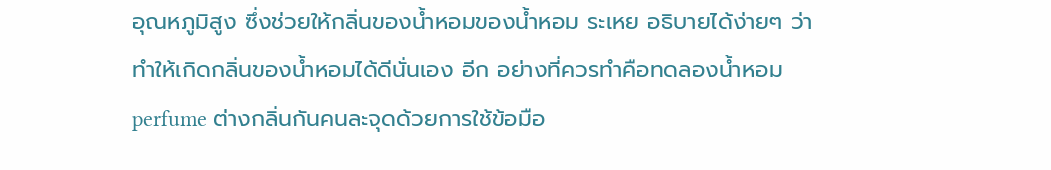อุณหภูมิสูง ซึ่งช่วยให้กลิ่นของนํ้าหอมของนํ้าหอม ระเหย อธิบายได้ง่ายๆ ว่าทำให้เกิดกลิ่นของนํ้าหอมได้ดีนั่นเอง อีก อย่างที่ควรทำคือทดลองนํ้าหอมperfume ต่างกลิ่นกันคนละจุดด้วยการใช้ข้อมือ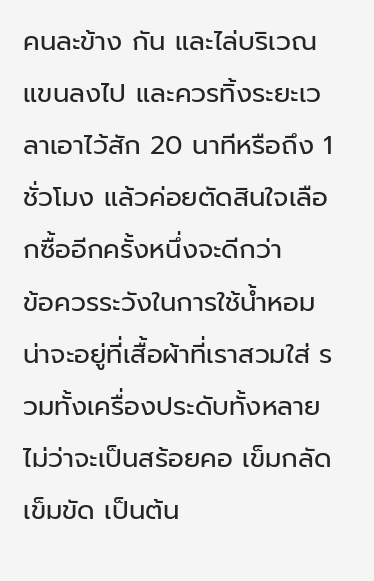คนละข้าง กัน และไล่บริเวณแขนลงไป และควรทิ้งระยะเวลาเอาไว้สัก 20 นาทีหรือถึง 1 ชั่วโมง แล้วค่อยตัดสินใจเลือกซื้ออีกครั้งหนึ่งจะดีกว่า
ข้อควรระวังในการใช้นํ้าหอม
น่าจะอยู่ที่เสื้อผ้าที่เราสวมใส่ รวมทั้งเครื่องประดับทั้งหลาย ไม่ว่าจะเป็นสร้อยคอ เข็มกลัด เข็มขัด เป็นต้น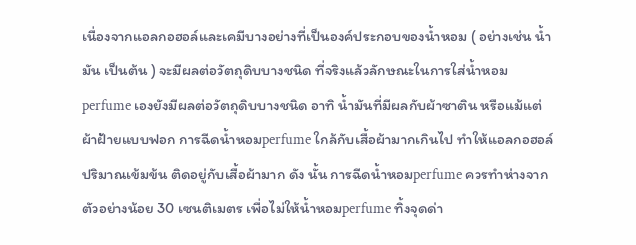เนื่องจากแอลกอฮอล์และเคมีบางอย่างที่เป็นองค์ประกอบของนํ้าหอม ( อย่างเช่น น้ำมัน เป็นต้น ) จะมีผลต่อวัตถุดิบบางชนิด ที่จริงแล้วลักษณะในการใส่นํ้าหอมperfume เองยังมีผลต่อวัตถุดิบบางชนิด อาทิ น้ำมันที่มีผลกับผ้าซาติน หรือแม้แต่ผ้าฝ้ายแบบฟอก การฉีดนํ้าหอมperfume ใกล้กับเสื้อผ้ามากเกินไป ทำให้แอลกอฮอล์ปริมาณเข้มข้น ติดอยู่กับเสื้อผ้ามาก ดัง นั้น การฉีดนํ้าหอมperfume ควรทำห่างจากตัวอย่างน้อย 30 เซนติเมตร เพื่อไม่ให้นํ้าหอมperfume ทิ้งจุดด่า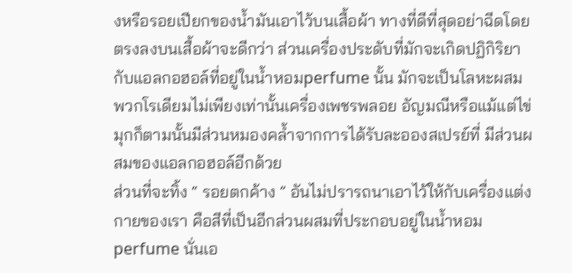งหรือรอยเปียกของน้ำมันเอาไว้บนเสื้อผ้า ทางที่ดีที่สุดอย่าฉีดโดยตรงลงบนเสื้อผ้าจะดีกว่า ส่วนเครื่องประดับที่มักจะเกิดปฏิกิริยากับแอลกอฮอล์ที่อยู่ในนํ้าหอมperfume นั้น มักจะเป็นโลหะผสมพวกโรเดียมไม่เพียงเท่านั้นเครื่องเพชรพลอย อัญมณีหรือแม้แต่ไข่มุกก็ตามนั้นมีส่วนหมองคล้ำจากการได้รับละอองสเปรย์ที่ มีส่วนผสมของแอลกอฮอล์อีกด้วย
ส่วนที่จะทิ้ง “ รอยตกค้าง ” อันไม่ปรารถนาเอาไว้ให้กับเครื่องแต่งกายของเรา คือสีที่เป็นอีกส่วนผสมที่ประกอบอยู่ในนํ้าหอมperfume นั่นเอ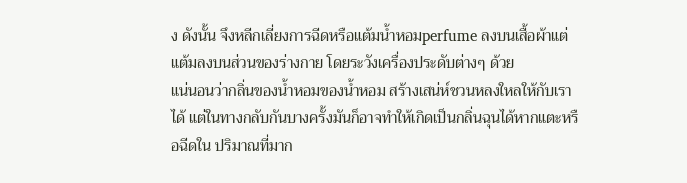ง ดังนั้น จึงหลีกเลี่ยงการฉีดหรือแต้มนํ้าหอมperfume ลงบนเสื้อผ้าแต่แต้มลงบนส่วนของร่างกาย โดยระวังเครื่องประดับต่างๆ ด้วย
แน่นอนว่ากลิ่นของนํ้าหอมของนํ้าหอม สร้างเสน่ห์ชวนหลงใหลให้กับเราได้ แต่ในทางกลับกันบางครั้งมันก็อาจทำให้เกิดเป็นกลิ่นฉุนได้หากแตะหรือฉีดใน ปริมาณที่มาก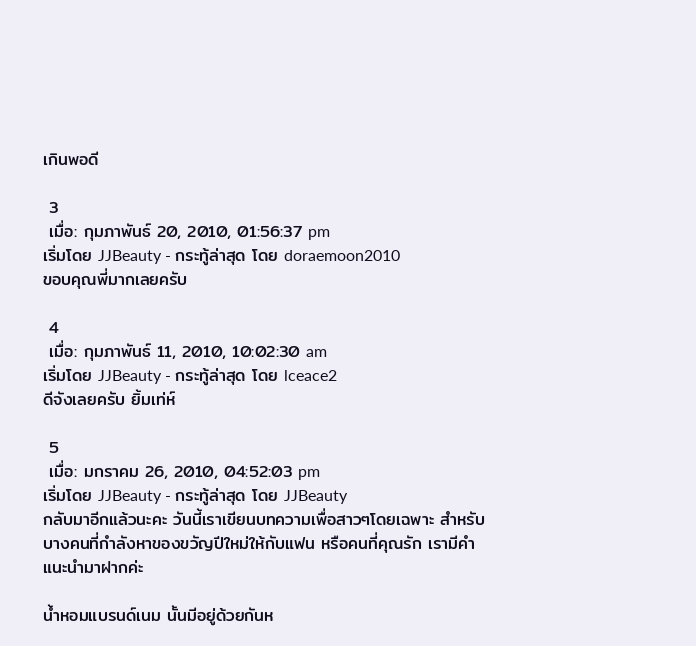เกินพอดี

 3
 เมื่อ: กุมภาพันธ์ 20, 2010, 01:56:37 pm
เริ่มโดย JJBeauty - กระทู้ล่าสุด โดย doraemoon2010
ขอบคุณพี่มากเลยครับ

 4
 เมื่อ: กุมภาพันธ์ 11, 2010, 10:02:30 am
เริ่มโดย JJBeauty - กระทู้ล่าสุด โดย lceace2
ดีจังเลยครับ ยิ้มเท่ห์

 5
 เมื่อ: มกราคม 26, 2010, 04:52:03 pm
เริ่มโดย JJBeauty - กระทู้ล่าสุด โดย JJBeauty
กลับมาอีกแล้วนะคะ วันนี้เราเขียนบทความเพื่อสาวๆโดยเฉพาะ สำหรับบางคนที่กำลังหาของขวัญปีใหม่ให้กับแฟน หรือคนที่คุณรัก เรามีคำแนะนำมาฝากค่ะ

น้ำหอมแบรนด์เนม นั้นมีอยู่ด้วยกันห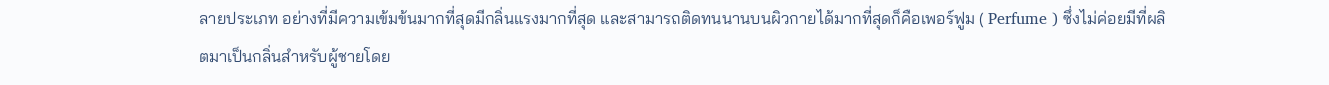ลายประเภท อย่างที่มีความเข้มข้นมากที่สุดมีกลิ่นแรงมากที่สุด และสามารถติดทนนานบนผิวกายได้มากที่สุดก็คือเพอร์ฟูม ( Perfume ) ซึ่งไม่ค่อยมีที่ผลิตมาเป็นกลิ่นสำหรับผู้ชายโดย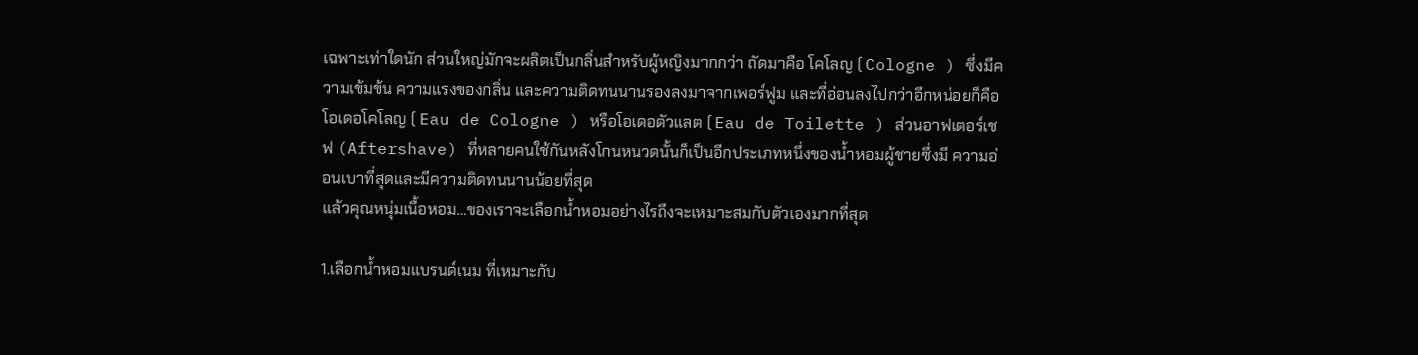เฉพาะเท่าใดนัก ส่วนใหญ่มักจะผลิตเป็นกลิ่นสำหรับผู้หญิงมากกว่า ถัดมาคือ โคโลญ ( Cologne ) ซึ่งมีความเข้มข้น ความแรงของกลิ่น และความติดทนนานรองลงมาจากเพอร์ฟูม และที่อ่อนลงไปกว่าอีกหน่อยก็คือ โอเดอโคโลญ ( Eau de Cologne ) หรือโอเดอตัวแลต ( Eau de Toilette ) ส่วนอาฟเตอร์เชฟ (Aftershave) ที่หลายคนใช้กันหลังโกนหนวดนั้นก็เป็นอีกประเภทหนึ่งของน้ำหอมผู้ชายซึ่งมี ความอ่อนเบาที่สุดและมีความติดทนนานน้อยที่สุด
แล้วคุณหนุ่มเนื้อหอม…ของเราจะเลือกน้ำหอมอย่างไรถึงจะเหมาะสมกับตัวเองมากที่สุด

1.เลือกน้ำหอมแบรนด์เนม ที่เหมาะกับ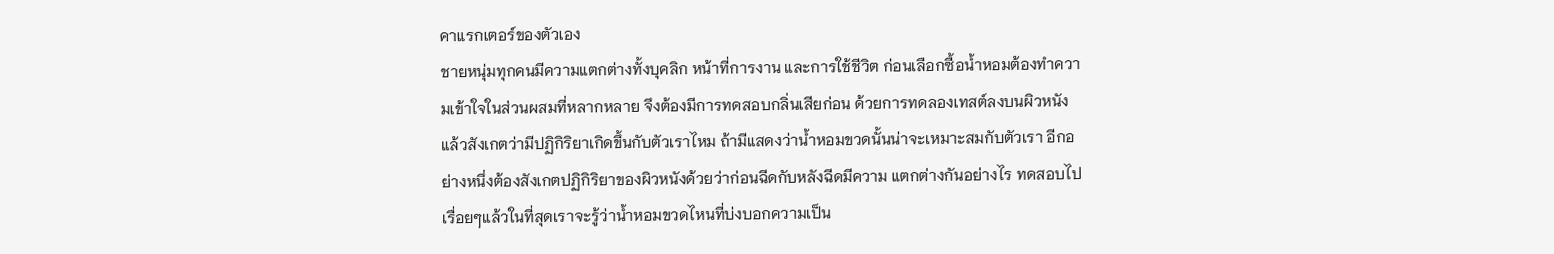คาแรกเตอร์ของตัวเอง
ชายหนุ่มทุกคนมีความแตกต่างทั้งบุคลิก หน้าที่การงาน และการใช้ชีวิต ก่อนเลือกซื้อน้ำหอมต้องทำความเข้าใจในส่วนผสมที่หลากหลาย จึงต้องมีการทดสอบกลิ่นเสียก่อน ด้วยการทดลองเทสต์ลงบนผิวหนัง แล้วสังเกตว่ามีปฏิกิริยาเกิดขึ้นกับตัวเราไหม ถ้ามีแสดงว่าน้ำหอมขวดนั้นน่าจะเหมาะสมกับตัวเรา อีกอย่างหนึ่งต้องสังเกตปฏิกิริยาของผิวหนังด้วยว่าก่อนฉีดกับหลังฉีดมีความ แตกต่างกันอย่างไร ทดสอบไปเรื่อยๆแล้วในที่สุดเราจะรู้ว่าน้ำหอมขวดไหนที่บ่งบอกความเป็น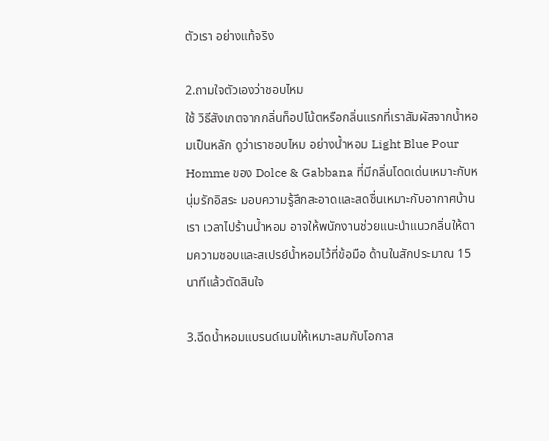ตัวเรา อย่างแท้จริง

2.ถามใจตัวเองว่าชอบไหม
ใช้ วิธีสังเกตจากกลิ่นท็อปโน้ตหรือกลิ่นแรกที่เราสัมผัสจากน้ำหอมเป็นหลัก ดูว่าเราชอบไหม อย่างน้ำหอม Light Blue Pour Homme ของ Dolce & Gabbana ที่มีกลิ่นโดดเด่นเหมาะกับหนุ่มรักอิสระ มอบความรู้สึกสะอาดและสดชื่นเหมาะกับอากาศบ้านเรา เวลาไปร้านน้ำหอม อาจให้พนักงานช่วยแนะนำแนวกลิ่นให้ตามความชอบและสเปรย์น้ำหอมไว้ที่ข้อมือ ด้านในสักประมาณ 15 นาทีแล้วตัดสินใจ

3.ฉีดน้ำหอมแบรนด์เนมให้เหมาะสมกับโอกาส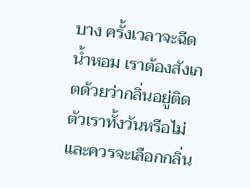บาง ครั้งเวลาจะฉีดน้ำหอม เราต้องสังเกตด้วยว่ากลิ่นอยู่ติดตัวเราทั้งวันหรือไม่ และควรจะเลือกกลิ่น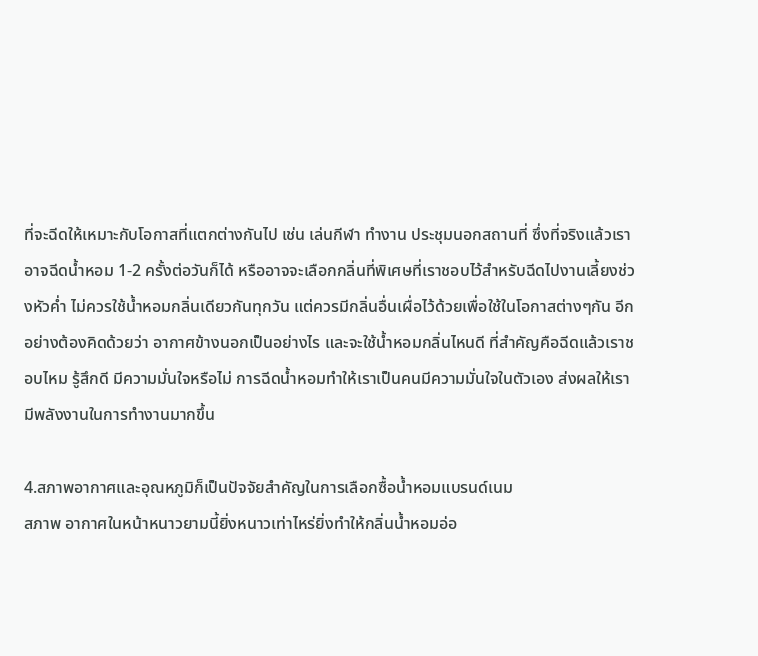ที่จะฉีดให้เหมาะกับโอกาสที่แตกต่างกันไป เช่น เล่นกีฬา ทำงาน ประชุมนอกสถานที่ ซึ่งที่จริงแล้วเราอาจฉีดน้ำหอม 1-2 ครั้งต่อวันก็ได้ หรืออาจจะเลือกกลิ่นที่พิเศษที่เราชอบไว้สำหรับฉีดไปงานเลี้ยงช่วงหัวค่ำ ไม่ควรใช้น้ำหอมกลิ่นเดียวกันทุกวัน แต่ควรมีกลิ่นอื่นเผื่อไว้ด้วยเพื่อใช้ในโอกาสต่างๆกัน อีกอย่างต้องคิดด้วยว่า อากาศข้างนอกเป็นอย่างไร และจะใช้น้ำหอมกลิ่นไหนดี ที่สำคัญคือฉีดแล้วเราชอบไหม รู้สึกดี มีความมั่นใจหรือไม่ การฉีดน้ำหอมทำให้เราเป็นคนมีความมั่นใจในตัวเอง ส่งผลให้เรามีพลังงานในการทำงานมากขึ้น

4.สภาพอากาศและอุณหภูมิก็เป็นปัจจัยสำคัญในการเลือกซื้อน้ำหอมแบรนด์เนม
สภาพ อากาศในหน้าหนาวยามนี้ยิ่งหนาวเท่าไหร่ยิ่งทำให้กลิ่นน้ำหอมอ่อ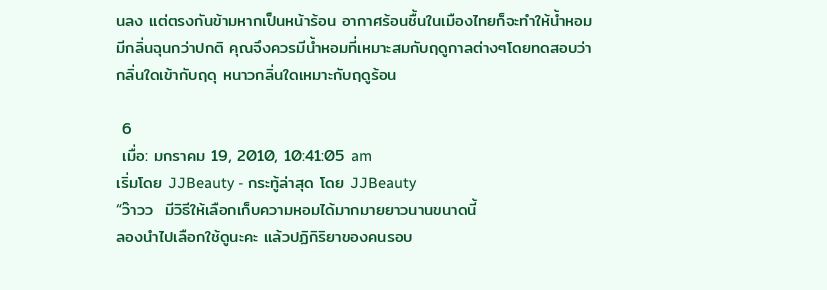นลง แต่ตรงกันข้ามหากเป็นหน้าร้อน อากาศร้อนชื้นในเมืองไทยก็จะทำให้น้ำหอมมีกลิ่นฉุนกว่าปกติ คุณจึงควรมีน้ำหอมที่เหมาะสมกับฤดูกาลต่างๆโดยทดสอบว่ากลิ่นใดเข้ากับฤดุ หนาวกลิ่นใดเหมาะกับฤดูร้อน

 6
 เมื่อ: มกราคม 19, 2010, 10:41:05 am
เริ่มโดย JJBeauty - กระทู้ล่าสุด โดย JJBeauty
“ว๊าวว  มีวิธีให้เลือกเก็บความหอมได้มากมายยาวนานขนาดนี้
ลองนำไปเลือกใช้ดูนะคะ แล้วปฏิกิริยาของคนรอบ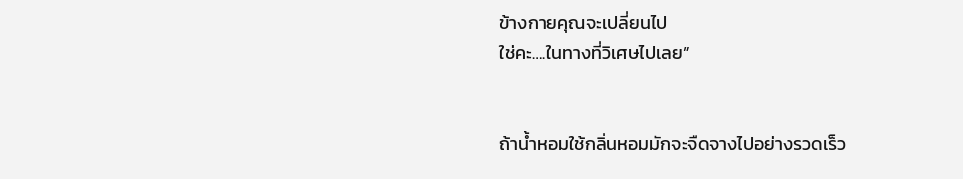ข้างกายคุณจะเปลี่ยนไป
ใช่คะ….ในทางที่วิเศษไปเลย”


ถ้าน้ำหอมใช้กลิ่นหอมมักจะจืดจางไปอย่างรวดเร็ว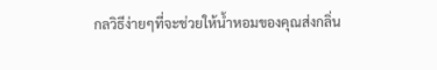กลวิธีง่ายๆที่จะช่วยให้น้ำหอมของคุณส่งกลิ่น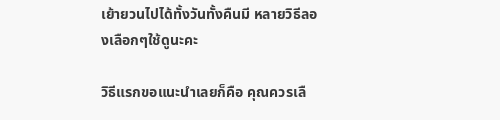เย้ายวนไปได้ทั้งวันทั้งคืนมี หลายวิธีลองเลือกๆใช้ดูนะคะ

วิธีแรกขอแนะนำเลยก็คือ คุณควรเลื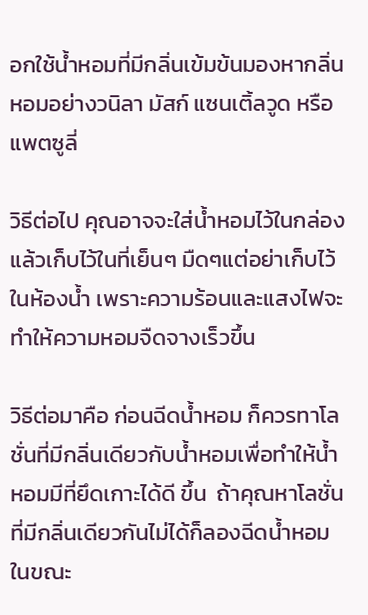อกใช้น้ำหอมที่มีกลิ่นเข้มข้นมองหากลิ่นหอมอย่างวนิลา มัสก์ แซนเติ้ลวูด หรือ แพตซูลี่

วิธีต่อไป คุณอาจจะใส่น้ำหอมไว้ในกล่องแล้วเก็บไว้ในที่เย็นๆ มืดๆแต่อย่าเก็บไว้ในห้องน้ำ เพราะความร้อนและแสงไฟจะทำให้ความหอมจืดจางเร็วขึ้น

วิธีต่อมาคือ ก่อนฉีดน้ำหอม ก็ควรทาโลชั่นที่มีกลิ่นเดียวกับน้ำหอมเพื่อทำให้น้ำหอมมีที่ยึดเกาะได้ดี ขึ้น  ถ้าคุณหาโลชั่นที่มีกลิ่นเดียวกันไม่ได้ก็ลองฉีดน้ำหอมในขณะ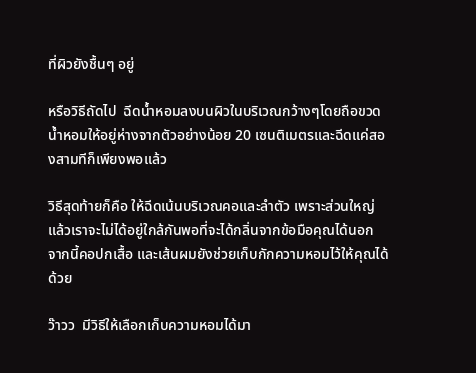ที่ผิวยังชื้นๆ อยู่

หรือวิธีถัดไป  ฉีดน้ำหอมลงบนผิวในบริเวณกว้างๆโดยถือขวดน้ำหอมให้อยู่ห่างจากตัวอย่างน้อย 20 เซนติเมตรและฉีดแค่สองสามทีก็เพียงพอแล้ว

วิธีสุดท้ายก็คือ ให้ฉีดเน้นบริเวณคอและลำตัว เพราะส่วนใหญ่แล้วเราจะไม่ได้อยู่ใกล้กันพอที่จะได้กลิ่นจากข้อมือคุณได้นอก จากนี้คอปกเสื้อ และเส้นผมยังช่วยเก็บกักความหอมไว้ให้คุณได้ด้วย

ว๊าวว  มีวิธีให้เลือกเก็บความหอมได้มา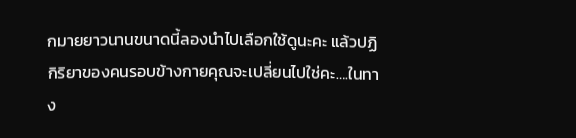กมายยาวนานขนาดนี้ลองนำไปเลือกใช้ดูนะคะ แล้วปฏิกิริยาของคนรอบข้างกายคุณจะเปลี่ยนไปใช่คะ….ในทาง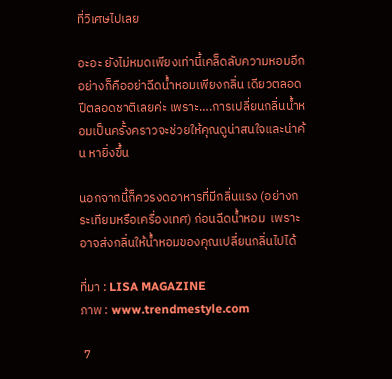ที่วิเศษไปเลย

อะอะ ยังไม่หมดเพียงเท่านี้เคล็ดลับความหอมอีกอย่างก็คืออย่าฉีดน้ำหอมเพียงกลิ่น เดียวตลอดปีตลอดชาติเลยค่ะ เพราะ….การเปลี่ยนกลิ่นน้ำหอมเป็นครั้งคราวจะช่วยให้คุณดูน่าสนใจและน่าค้น หายิ่งขึ้น

นอกจากนี้ก็ควรงดอาหารที่มีกลิ่นแรง (อย่างกระเทียมหรือเครื่องเทศ) ก่อนฉีดน้ำหอม  เพราะอาจส่งกลิ่นให้น้ำหอมของคุณเปลี่ยนกลิ่นไปได้

ที่มา : LISA MAGAZINE
ภาพ : www.trendmestyle.com

 7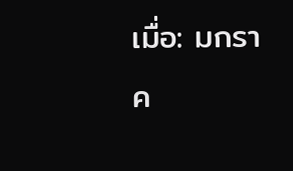เมื่อ: มกราค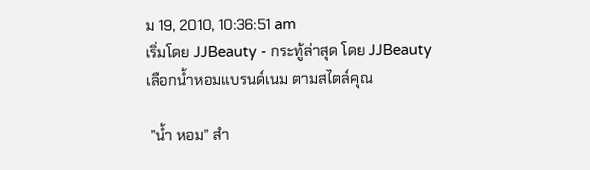ม 19, 2010, 10:36:51 am
เริ่มโดย JJBeauty - กระทู้ล่าสุด โดย JJBeauty
เลือกน้ำหอมแบรนด์เนม ตามสไตล์คุณ

 ”น้ำ หอม” สำ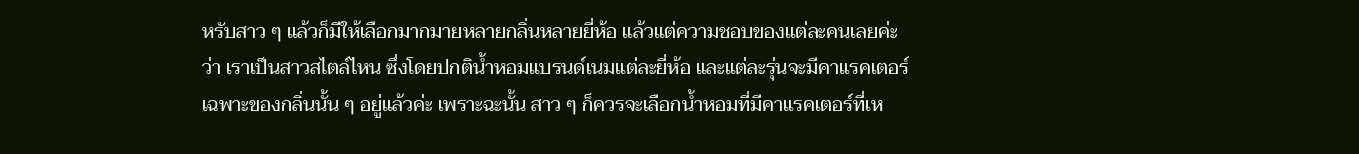หรับสาว ๆ แล้วก็มีให้เลือกมากมายหลายกลิ่นหลายยี่ห้อ แล้วแต่ความชอบของแต่ละคนเลยค่ะว่า เราเป็นสาวสไตล์ไหน ซึ่งโดยปกติน้ำหอมแบรนด์เนมแต่ละยี่ห้อ และแต่ละรุ่นจะมีคาแรคเตอร์เฉพาะของกลิ่นนั้น ๆ อยู่แล้วค่ะ เพราะฉะนั้น สาว ๆ ก็ควรจะเลือกน้ำหอมที่มีคาแรคเตอร์ที่เห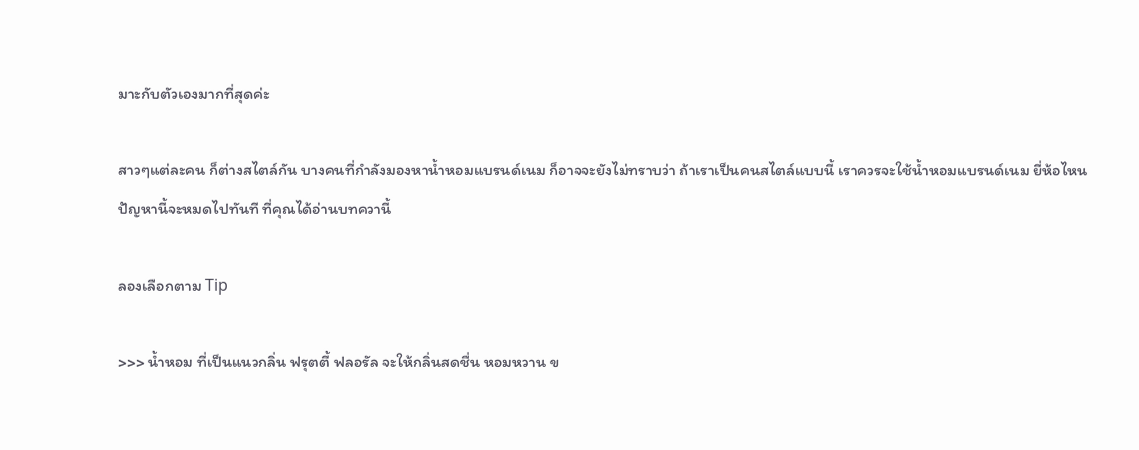มาะกับตัวเองมากที่สุดค่ะ

สาวๆแต่ละคน ก็ต่างสไตล์กัน บางคนที่กำลังมองหาน้ำหอมแบรนด์เนม ก็อาจจะยังไม่ทราบว่า ถ้าเราเป็นคนสไตล์แบบนี้ เราควรจะใช้น้ำหอมแบรนด์เนม ยี่ห้อไหน ปัญหานี้จะหมดไปทันที ที่คุณได้อ่านบทควานี้

ลองเลือกตาม Tip

>>> น้ำหอม ที่เป็นแนวกลิ่น ฟรุตตี้ ฟลอรัล จะให้กลิ่นสดชื่น หอมหวาน ข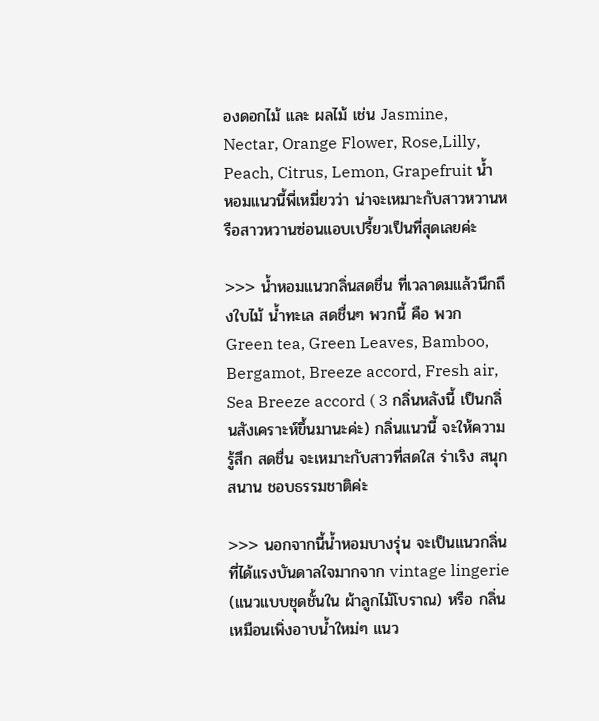องดอกไม้ และ ผลไม้ เช่น Jasmine, Nectar, Orange Flower, Rose,Lilly, Peach, Citrus, Lemon, Grapefruit น้ำหอมแนวนี้พี่เหมี่ยวว่า น่าจะเหมาะกับสาวหวานหรือสาวหวานซ่อนแอบเปรี้ยวเป็นที่สุดเลยค่ะ

>>> น้ำหอมแนวกลิ่นสดชื่น ที่เวลาดมแล้วนึกถึงใบไม้ น้ำทะเล สดชื่นๆ พวกนี้ คือ พวก Green tea, Green Leaves, Bamboo, Bergamot, Breeze accord, Fresh air, Sea Breeze accord ( 3 กลิ่นหลังนี้ เป็นกลิ่นสังเคราะห์ขึ้นมานะค่ะ) กลิ่นแนวนี้ จะให้ความรู้สึก สดชื่น จะเหมาะกับสาวที่สดใส ร่าเริง สนุกสนาน ชอบธรรมชาติค่ะ

>>> นอกจากนี้น้ำหอมบางรุ่น จะเป็นแนวกลิ่น ที่ได้แรงบันดาลใจมากจาก vintage lingerie (แนวแบบชุดชั้นใน ผ้าลูกไม้โบราณ) หรือ กลิ่นเหมือนเพิ่งอาบน้ำใหม่ๆ แนว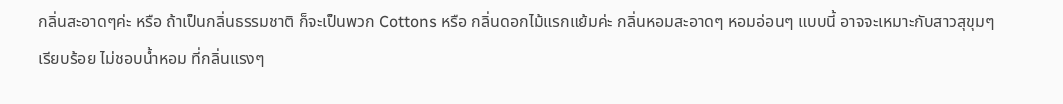กลิ่นสะอาดๆค่ะ หรือ ถ้าเป็นกลิ่นธรรมชาติ ก็จะเป็นพวก Cottons หรือ กลิ่นดอกไม้แรกแย้มค่ะ กลิ่นหอมสะอาดๆ หอมอ่อนๆ แบบนี้ อาจจะเหมาะกับสาวสุขุมๆ เรียบร้อย ไม่ชอบน้ำหอม ที่กลิ่นแรงๆ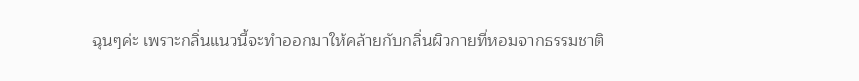ฉุนๆค่ะ เพราะกลิ่นแนวนี้จะทำออกมาให้คล้ายกับกลิ่นผิวกายที่หอมจากธรรมชาติ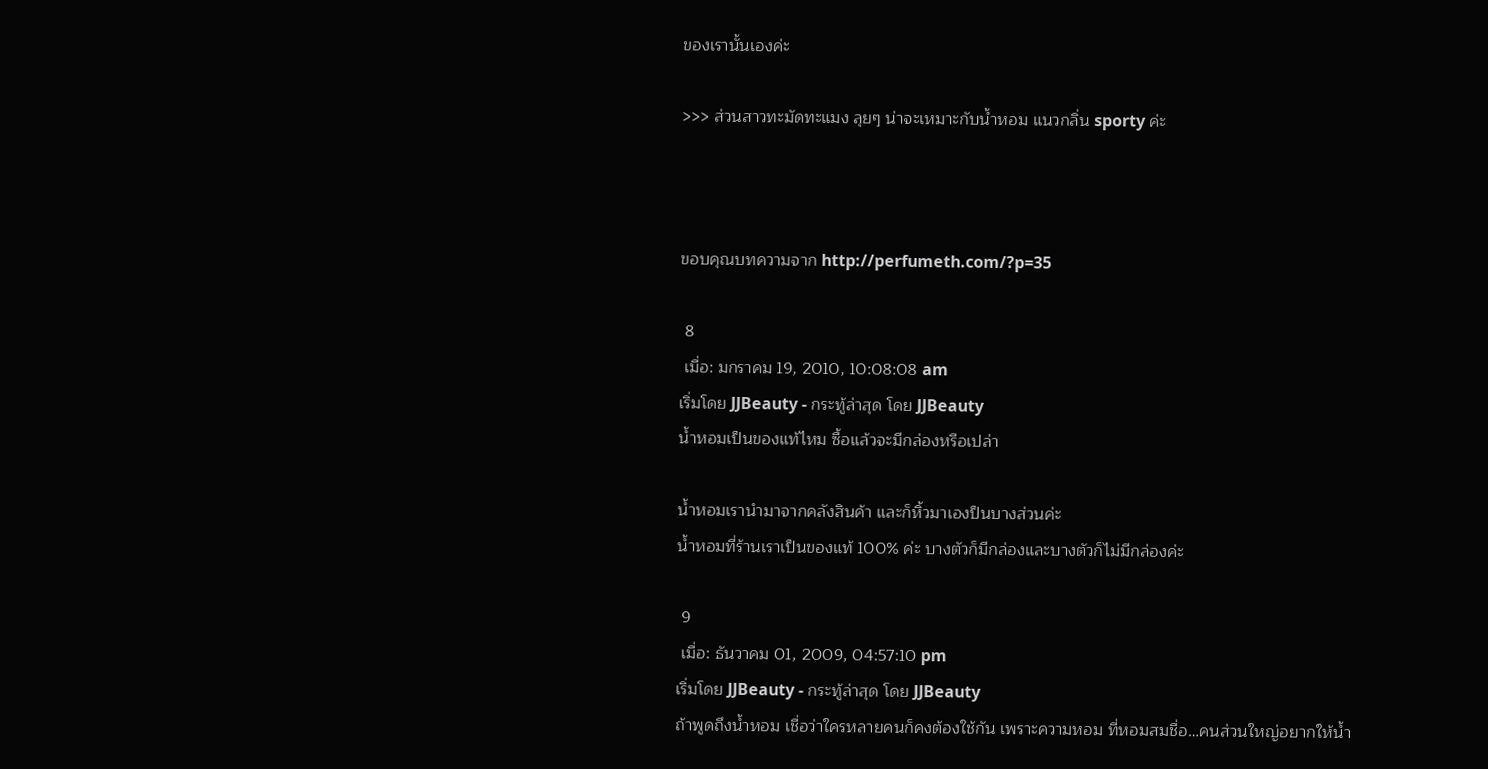ของเรานั้นเองค่ะ

>>> ส่วนสาวทะมัดทะแมง ลุยๆ น่าจะเหมาะกับน้ำหอม แนวกลิ่น sporty ค่ะ



ขอบคุณบทความจาก http://perfumeth.com/?p=35

 8
 เมื่อ: มกราคม 19, 2010, 10:08:08 am
เริ่มโดย JJBeauty - กระทู้ล่าสุด โดย JJBeauty
น้ำหอมเป็นของแท้ไหม ซื้อแล้วจะมีกล่องหรือเปล่า

น้ำหอมเรานำมาจากคลังสินค้า และก็หิ้วมาเองป็นบางส่วนค่ะ
น้ำหอมที่ร้านเราเป็นของแท้ 100% ค่ะ บางตัวก็มีกล่องและบางตัวก็ไม่มีกล่องค่ะ

 9
 เมื่อ: ธันวาคม 01, 2009, 04:57:10 pm
เริ่มโดย JJBeauty - กระทู้ล่าสุด โดย JJBeauty
ถ้าพูดถึงน้ำหอม เชื่อว่าใครหลายคนก็คงต้องใช้กัน เพราะความหอม ที่หอมสมชื่อ…คนส่วนใหญ่อยากให้น้ำ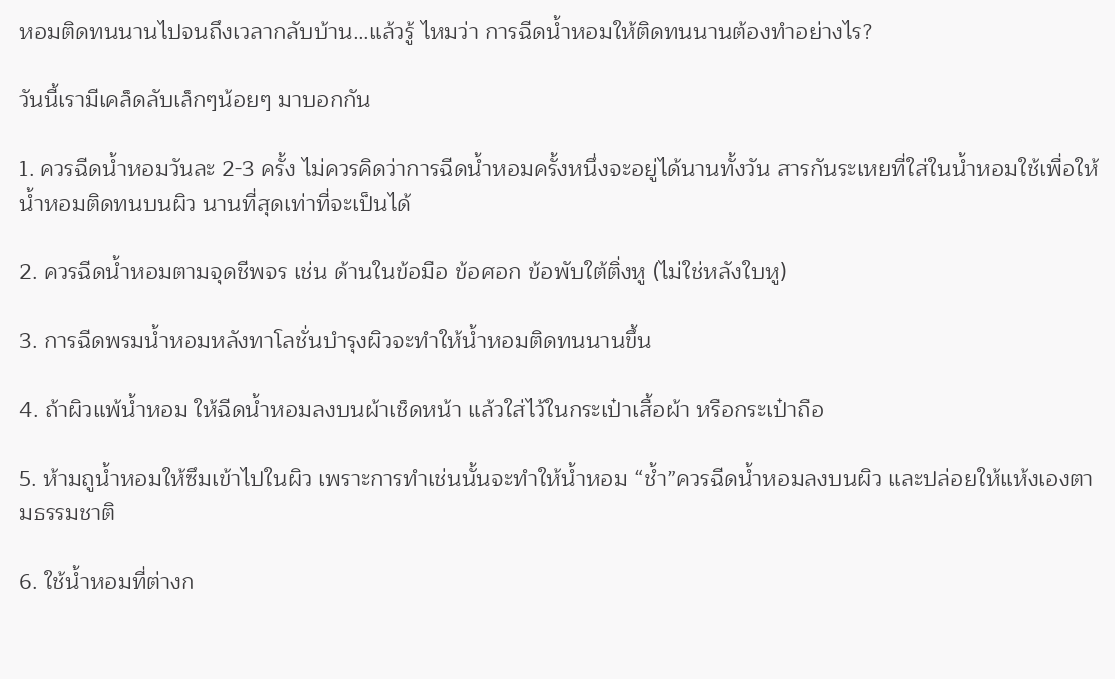หอมติดทนนานไปจนถึงเวลากลับบ้าน…แล้วรู้ ไหมว่า การฉีดน้ำหอมให้ติดทนนานต้องทำอย่างไร?

วันนี้เรามีเคล็ดลับเล็กๆน้อยๆ มาบอกกัน

1. ควรฉีดน้ำหอมวันละ 2-3 ครั้ง ไม่ควรคิดว่าการฉีดน้ำหอมครั้งหนึ่งจะอยู่ได้นานทั้งวัน สารกันระเหยที่ใส่ในน้ำหอมใช้เพื่อให้น้ำหอมติดทนบนผิว นานที่สุดเท่าที่จะเป็นได้

2. ควรฉีดน้ำหอมตามจุดชีพจร เช่น ด้านในข้อมือ ข้อศอก ข้อพับใต้ติ่งหู (ไม่ใช่หลังใบหู)

3. การฉีดพรมน้ำหอมหลังทาโลชั่นบำรุงผิวจะทำให้น้ำหอมติดทนนานขึ้น

4. ถ้าผิวแพ้น้ำหอม ให้ฉีดน้ำหอมลงบนผ้าเช็ดหน้า แล้วใส่ไว้ในกระเป๋าเสื้อผ้า หรือกระเป๋าถือ

5. ห้ามถูน้ำหอมให้ซึมเข้าไปในผิว เพราะการทำเช่นนั้นจะทำให้น้ำหอม “ช้ำ”ควรฉีดน้ำหอมลงบนผิว และปล่อยให้แห้งเองตามธรรมชาติ

6. ใช้น้ำหอมที่ต่างก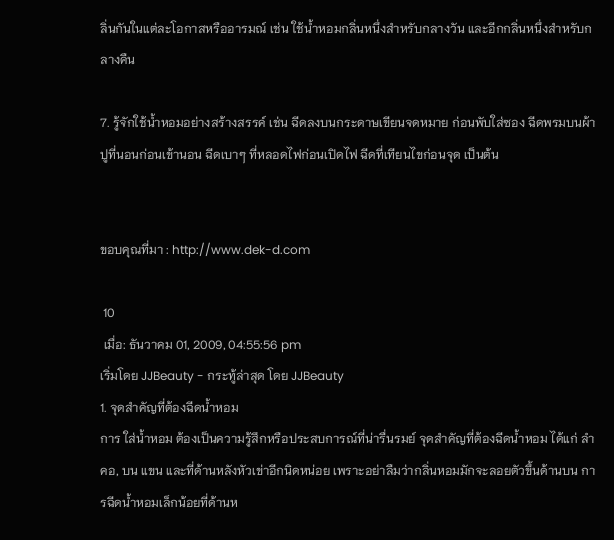ลิ่นกันในแต่ละโอกาสหรืออารมณ์ เช่น ใช้น้ำหอมกลิ่นหนึ่งสำหรับกลางวัน และอีกกลิ่นหนึ่งสำหรับกลางคืน

7. รู้จักใช้น้ำหอมอย่างสร้างสรรค์ เช่น ฉีดลงบนกระดาษเขียนจดหมาย ก่อนพับใส่ซอง ฉีดพรมบนผ้าปูที่นอนก่อนเข้านอน ฉีดเบาๆ ที่หลอดไฟก่อนเปิดไฟ ฉีดที่เทียนไขก่อนจุด เป็นต้น


ขอบคุณที่มา : http://www.dek-d.com

 10
 เมื่อ: ธันวาคม 01, 2009, 04:55:56 pm
เริ่มโดย JJBeauty - กระทู้ล่าสุด โดย JJBeauty
1. จุดสำคัญที่ต้องฉีดน้ำหอม
การ ใส่น้ำหอม ต้องเป็นความรู้สึกหรือประสบการณ์ที่น่ารื่นรมย์ จุดสำคัญที่ต้องฉีดน้ำหอม ได้แก่ ลำคอ, บน แขน และที่ด้านหลังหัวเข่าอีกนิดหน่อย เพราะอย่าลืมว่ากลิ่นหอมมักจะลอยตัวขึ้นด้านบน การฉีดน้ำหอมเล็กน้อยที่ด้านห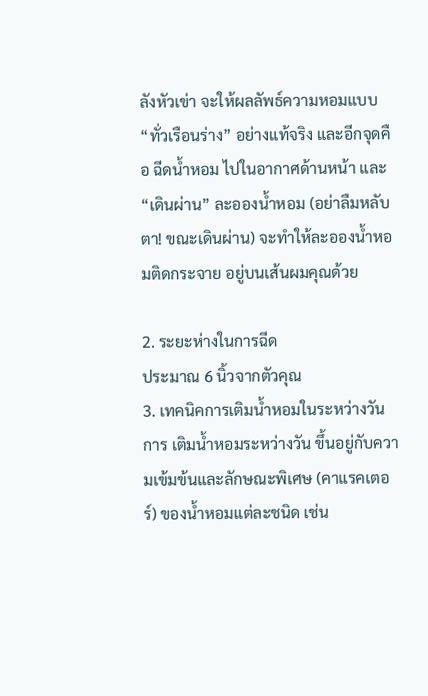ลังหัวเข่า จะให้ผลลัพธ์ความหอมแบบ “ทั่วเรือนร่าง” อย่างแท้จริง และอีกจุดคือ ฉีดน้ำหอม ไปในอากาศด้านหน้า และ “เดินผ่าน” ละอองน้ำหอม (อย่าลืมหลับตา! ขณะเดินผ่าน) จะทำให้ละอองน้ำหอมติดกระจาย อยู่บนเส้นผมคุณด้วย

2. ระยะห่างในการฉีด
ประมาณ 6 นิ้วจากตัวคุณ
3. เทคนิคการเติมน้ำหอมในระหว่างวัน
การ เติมน้ำหอมระหว่างวัน ขึ้นอยู่กับความเข้มข้นและลักษณะพิเศษ (คาแรคเตอร์) ของน้ำหอมแต่ละชนิด เช่น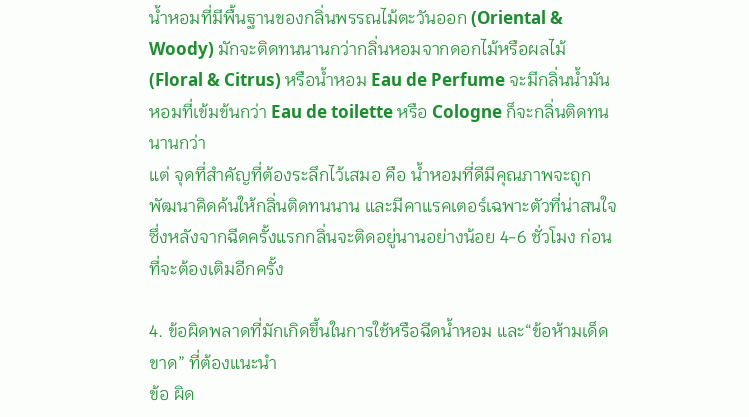น้ำหอมที่มีพื้นฐานของกลิ่นพรรณไม้ตะวันออก (Oriental & Woody) มักจะติดทนนานกว่ากลิ่นหอมจากดอกไม้หรือผลไม้ (Floral & Citrus) หรือน้ำหอม Eau de Perfume จะมีกลิ่นน้ำมันหอมที่เข้มข้นกว่า Eau de toilette หรือ Cologne ก็จะกลิ่นติดทนนานกว่า
แต่ จุดที่สำคัญที่ต้องระลึกไว้เสมอ คือ น้ำหอมที่ดีมีคุณภาพจะถูกพัฒนาคิดค้นให้กลิ่นติดทนนาน และมีคาแรคเตอร์เฉพาะตัวที่น่าสนใจ ซึ่งหลังจากฉีดครั้งแรกกลิ่นจะติดอยู่นานอย่างน้อย 4-6 ชั่วโมง ก่อนที่จะต้องเติมอีกครั้ง

4. ข้อผิดพลาดที่มักเกิดขึ้นในการใช้หรือฉีดน้ำหอม และ“ข้อห้ามเด็ดขาด” ที่ต้องแนะนำ
ข้อ ผิด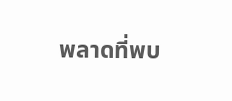พลาดที่พบ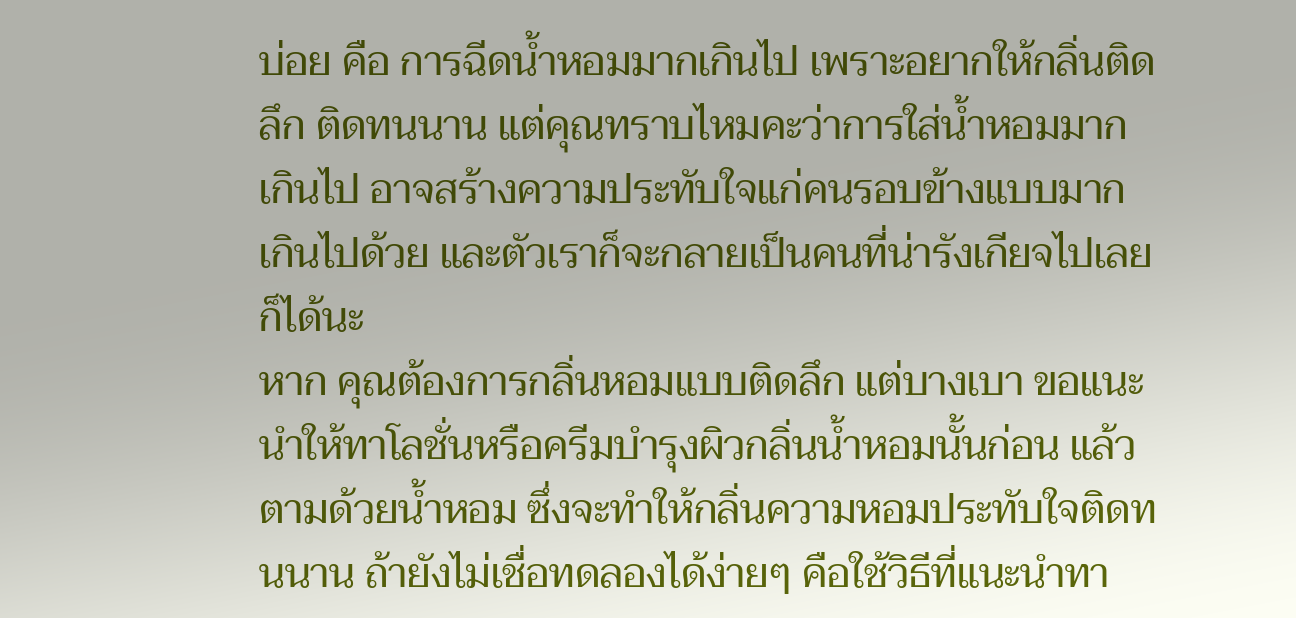บ่อย คือ การฉีดน้ำหอมมากเกินไป เพราะอยากให้กลิ่นติดลึก ติดทนนาน แต่คุณทราบไหมคะว่าการใส่น้ำหอมมากเกินไป อาจสร้างความประทับใจแก่คนรอบข้างแบบมากเกินไปด้วย และตัวเราก็จะกลายเป็นคนที่น่ารังเกียจไปเลยก็ได้นะ
หาก คุณต้องการกลิ่นหอมแบบติดลึก แต่บางเบา ขอแนะนำให้ทาโลชั่นหรือครีมบำรุงผิวกลิ่นน้ำหอมนั้นก่อน แล้วตามด้วยน้ำหอม ซึ่งจะทำให้กลิ่นความหอมประทับใจติดทนนาน ถ้ายังไม่เชื่อทดลองได้ง่ายๆ คือใช้วิธีที่แนะนำทา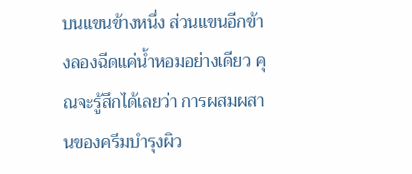บนแขนข้างหนึ่ง ส่วนแขนอีกข้างลองฉีดแค่น้ำหอมอย่างเดียว คุณจะรู้สึกได้เลยว่า การผสมผสานของครีมบำรุงผิว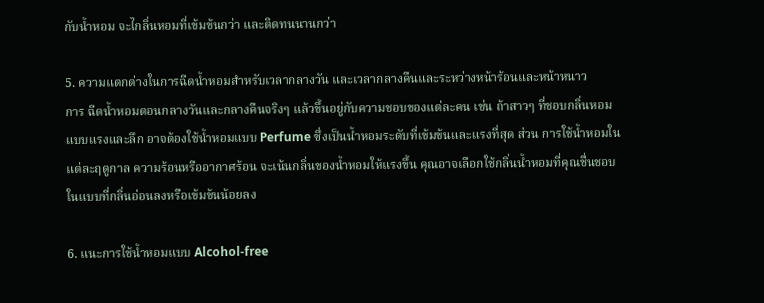กับน้ำหอม จะไกลิ่นหอมที่เข้มข้นกว่า และติดทนนานกว่า

5. ความแตกต่างในการฉีดน้ำหอมสำหรับเวลากลางวัน และเวลากลางคืนและระหว่างหน้าร้อนและหน้าหนาว
การ ฉีดน้ำหอมตอนกลางวันและกลางคืนจริงๆ แล้วขึ้นอยู่กับความชอบของแต่ละคน เช่น ถ้าสาวๆ ที่ชอบกลิ่นหอมแบบแรงและลึก อาจต้องใช้น้ำหอมแบบ Perfume ซึ่งเป็นน้ำหอมระดับที่เข้มข้นและแรงที่สุด ส่วน การใช้น้ำหอมในแต่ละฤดูกาล ความร้อนหรืออากาศร้อน จะเน้นกลิ่นของน้ำหอมให้แรงขึ้น คุณอาจเลือกใช้กลิ่นน้ำหอมที่คุณชื่นชอบ ในแบบที่กลิ่นอ่อนลงหรือเข้มข้นน้อยลง

6. แนะการใช้น้ำหอมแบบ Alcohol-free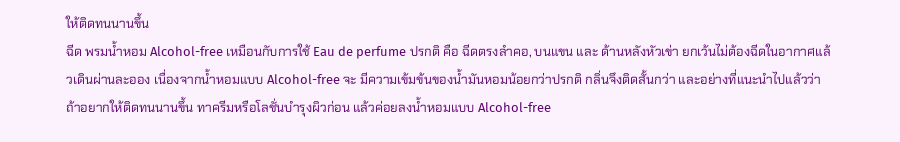ให้ติดทนนานขึ้น
ฉีด พรมน้ำหอม Alcohol-free เหมือนกับการใช้ Eau de perfume ปรกติ คือ ฉีดตรงลำคอ, บนแขน และ ด้านหลังหัวเข่า ยกเว้นไม่ต้องฉีดในอากาศแล้วเดินผ่านละออง เนื่องจากน้ำหอมแบบ Alcohol-free จะ มีความเข้มข้นของน้ำมันหอมน้อยกว่าปรกติ กลิ่นจึงติดสั้นกว่า และอย่างที่แนะนำไปแล้วว่า ถ้าอยากให้ติดทนนานขึ้น ทาครีมหรือโลชั่นบำรุงผิวก่อน แล้วค่อยลงน้ำหอมแบบ Alcohol-free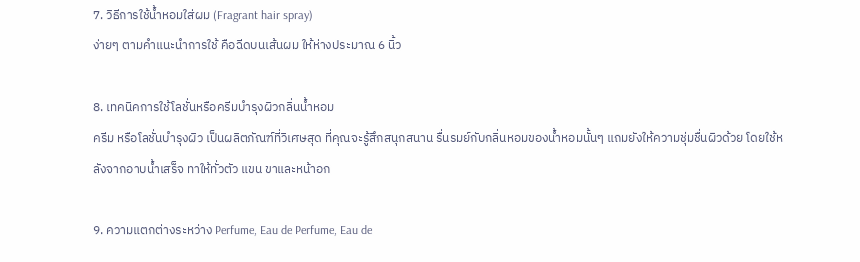7. วิธีการใช้น้ำหอมใส่ผม (Fragrant hair spray)
ง่ายๆ ตามคำแนะนำการใช้ คือฉีดบนเส้นผม ให้ห่างประมาณ 6 นิ้ว

8. เทคนิคการใช้โลชั่นหรือครีมบำรุงผิวกลิ่นน้ำหอม
ครีม หรือโลชั่นบำรุงผิว เป็นผลิตภัณฑ์ที่วิเศษสุด ที่คุณจะรู้สึกสนุกสนาน รื่นรมย์กับกลิ่นหอมของน้ำหอมนั้นๆ แถมยังให้ความชุ่มชื่นผิวด้วย โดยใช้หลังจากอาบน้ำเสร็จ ทาให้ทั่วตัว แขน ขาและหน้าอก

9. ความแตกต่างระหว่าง Perfume, Eau de Perfume, Eau de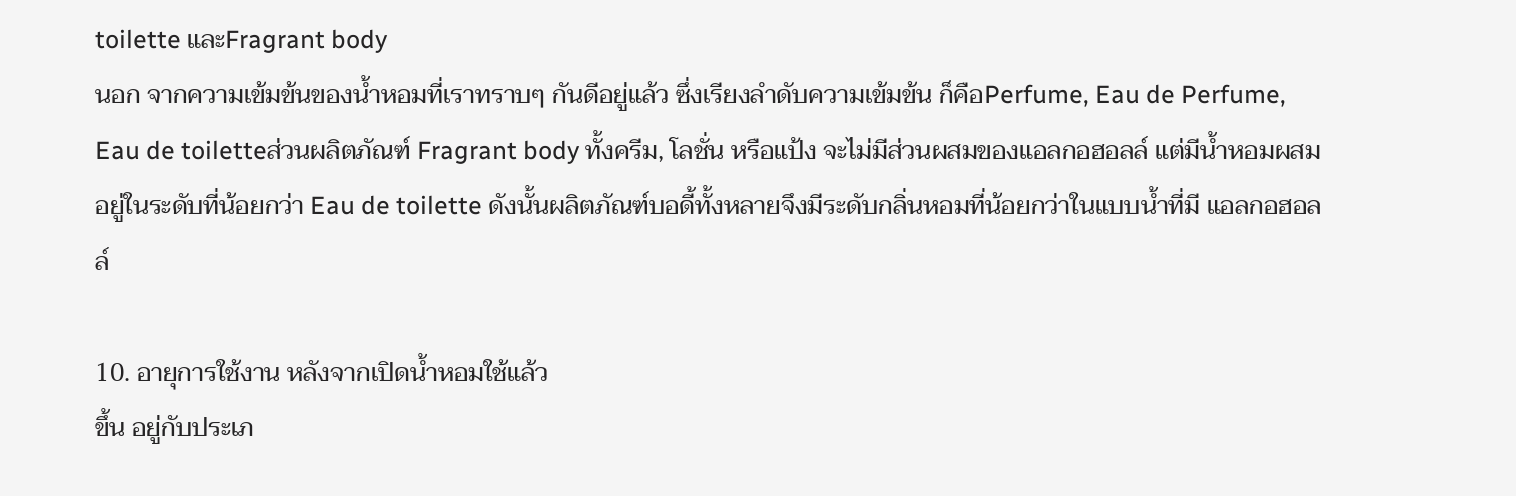toilette และFragrant body
นอก จากความเข้มข้นของน้ำหอมที่เราทราบๆ กันดีอยู่แล้ว ซึ่งเรียงลำดับความเข้มข้น ก็คือPerfume, Eau de Perfume, Eau de toiletteส่วนผลิตภัณฑ์ Fragrant body ทั้งครีม, โลชั่น หรือแป้ง จะไม่มีส่วนผสมของแอลกอฮอลล์ แต่มีน้ำหอมผสมอยู่ในระดับที่น้อยกว่า Eau de toilette ดังนั้นผลิตภัณฑ์บอดี้ทั้งหลายจึงมีระดับกลิ่นหอมที่น้อยกว่าในแบบน้ำที่มี แอลกอฮอลล์

10. อายุการใช้งาน หลังจากเปิดน้ำหอมใช้แล้ว
ขึ้น อยู่กับประเภ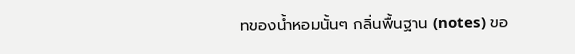ทของน้ำหอมนั้นๆ กลิ่นพื้นฐาน (notes) ขอ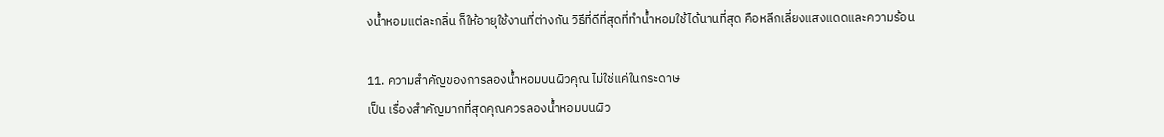งน้ำหอมแต่ละกลิ่น ก็ให้อายุใช้งานที่ต่างกัน วิธีที่ดีที่สุดที่ทำน้ำหอมใช้ได้นานที่สุด คือหลีกเลี่ยงแสงแดดและความร้อน

11. ความสำคัญของการลองน้ำหอมบนผิวคุณ ไม่ใช่แค่ในกระดาษ
เป็น เรื่องสำคัญมากที่สุดคุณควรลองน้ำหอมบนผิว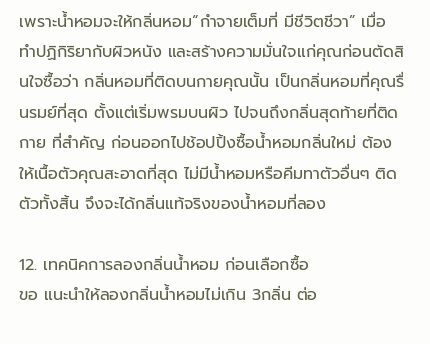เพราะน้ำหอมจะให้กลิ่นหอม“กำจายเต็มที่ มีชีวิตชีวา” เมื่อ ทำปฏิกิริยากับผิวหนัง และสร้างความมั่นใจแก่คุณก่อนตัดสินใจซื้อว่า กลิ่นหอมที่ติดบนกายคุณนั้น เป็นกลิ่นหอมที่คุณรื่นรมย์ที่สุด ตั้งแต่เริ่มพรมบนผิว ไปจนถึงกลิ่นสุดท้ายที่ติดกาย ที่สำคัญ ก่อนออกไปช้อปปิ้งซื้อน้ำหอมกลิ่นใหม่ ต้องให้เนื้อตัวคุณสะอาดที่สุด ไม่มีน้ำหอมหรือคีมทาตัวอื่นๆ ติดตัวทั้งสิ้น จึงจะได้กลิ่นแท้จริงของน้ำหอมที่ลอง

12. เทคนิคการลองกลิ่นน้ำหอม ก่อนเลือกซื้อ
ขอ แนะนำให้ลองกลิ่นน้ำหอมไม่เกิน 3กลิ่น ต่อ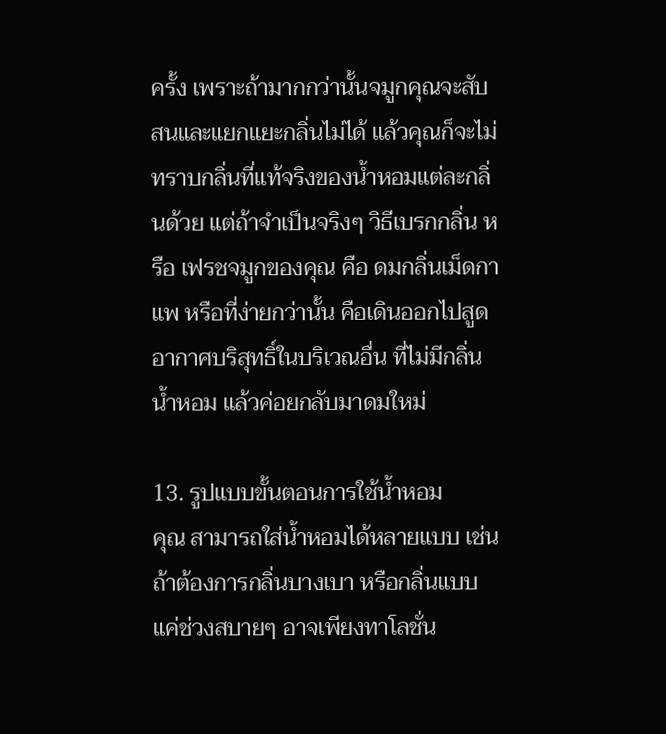ครั้ง เพราะถ้ามากกว่านั้นจมูกคุณจะสับสนและแยกแยะกลิ่นไม่ได้ แล้วคุณก็จะไม่ทราบกลิ่นที่แท้จริงของน้ำหอมแต่ละกลิ่นด้วย แต่ถ้าจำเป็นจริงๆ วิธีเบรกกลิ่น หรือ เฟรชจมูกของคุณ คือ ดมกลิ่นเม็ดกาแพ หรือที่ง่ายกว่านั้น คือเดินออกไปสูดอากาศบริสุทธิ์ในบริเวณอื่น ที่ไม่มีกลิ่นน้ำหอม แล้วค่อยกลับมาดมใหม่

13. รูปแบบขั้นตอนการใช้น้ำหอม
คุณ สามารถใส่น้ำหอมได้หลายแบบ เช่น ถ้าต้องการกลิ่นบางเบา หรือกลิ่นแบบแค่ช่วงสบายๆ อาจเพียงทาโลชั่น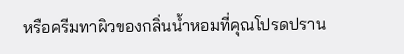หรือครีมทาผิวของกลิ่นน้ำหอมที่คุณโปรดปราน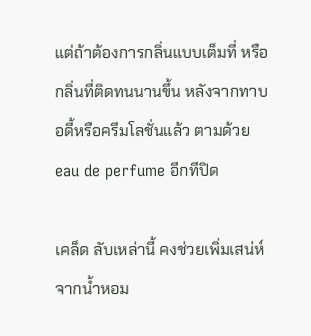แต่ถ้าต้องการกลิ่นแบบเต็มที่ หรือกลิ่นที่ติดทนนานขึ้น หลังจากทาบอดี้หรือครีมโลชั่นแล้ว ตามด้วย eau de perfume อีกทีปิด

เคล็ด ลับเหล่านี้ คงช่วยเพิ่มเสน่ห์จากน้ำหอม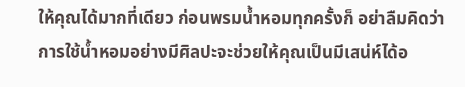ให้คุณได้มากที่เดียว ก่อนพรมน้ำหอมทุกครั้งก็ อย่าลืมคิดว่า การใช้น้ำหอมอย่างมีศิลปะจะช่วยให้คุณเป็นมีเสน่ห์ได้อ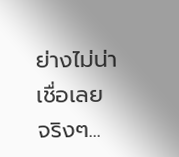ย่างไม่น่าเชื่อเลย จริงๆ...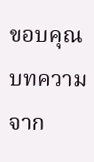ขอบคุณบทความจาก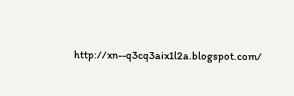http://xn--q3cq3aix1l2a.blogspot.com/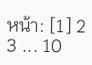หน้า: [1] 2 3 ... 10